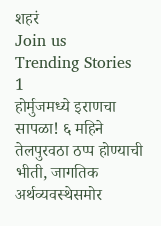शहरं
Join us
Trending Stories
1
होर्मुजमध्ये इराणचा सापळा! ६ महिने तेलपुरवठा ठप्प होण्याची भीती, जागतिक अर्थव्यवस्थेसमोर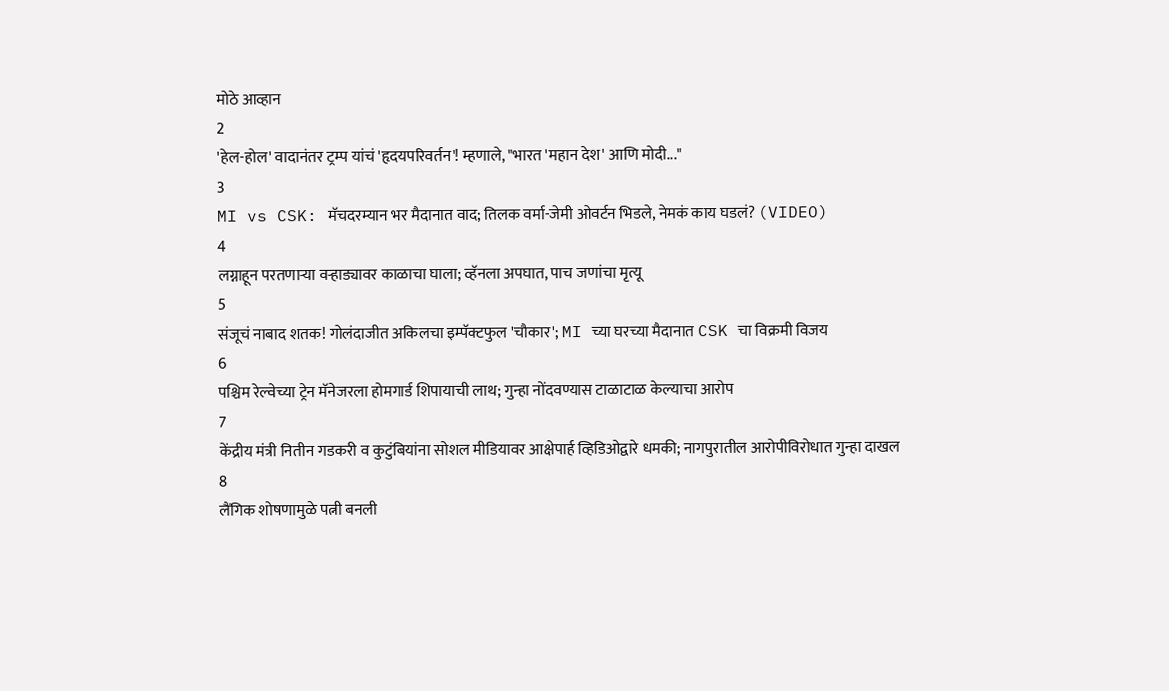मोठे आव्हान
2
'हेल-होल' वादानंतर ट्रम्प यांचं 'हृदयपरिवर्तन'! म्हणाले, "भारत 'महान देश' आणि मोदी..."
3
MI vs CSK: मॅचदरम्यान भर मैदानात वाद; तिलक वर्मा-जेमी ओवर्टन भिडले, नेमकं काय घडलं? (VIDEO)
4
लग्नाहून परतणाऱ्या वऱ्हाड्यावर काळाचा घाला; व्हॅनला अपघात, पाच जणांचा मृत्यू
5
संजूचं नाबाद शतक! गोलंदाजीत अकिलचा इम्पॅक्टफुल 'चौकार'; MI च्या घरच्या मैदानात CSK चा विक्रमी विजय
6
पश्चिम रेल्वेच्या ट्रेन मॅनेजरला होमगार्ड शिपायाची लाथ; गुन्हा नोंदवण्यास टाळाटाळ केल्याचा आरोप
7
केंद्रीय मंत्री नितीन गडकरी व कुटुंबियांना सोशल मीडियावर आक्षेपार्ह व्हिडिओद्वारे धमकी; नागपुरातील आरोपीविरोधात गुन्हा दाखल
8
लैंगिक शोषणामुळे पत्नी बनली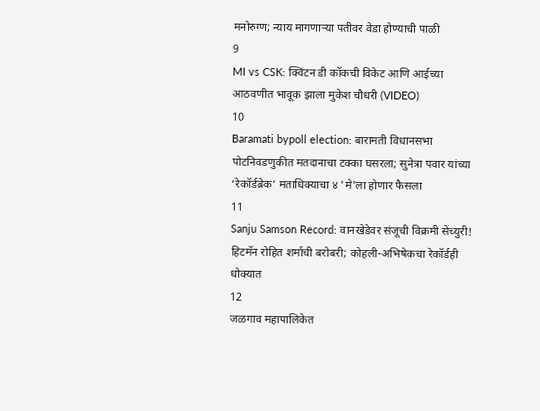मनोरुग्ण; न्याय मागणाऱ्या पतीवर वेडा होण्याची पाळी
9
MI vs CSK: क्विंटन डी कॉकची विकेट आणि आईच्या आठवणीत भावूक झाला मुकेश चौधरी (VIDEO)
10
Baramati bypoll election: बारामती विधानसभा पोटनिवडणुकीत मतदानाचा टक्का घसरला; सुनेत्रा पवार यांच्या ‘रेकॉर्डब्रेक’ मताधिक्याचा ४ 'मे'ला होणार फैसला
11
Sanju Samson Record: वानखेडेवर संजूची विक्रमी सेंच्युरी! हिटमॅन रोहित शर्माची बरोबरी; कोहली-अभिषेकचा रेकॉर्डही धोक्यात
12
जळगाव महापालिकेत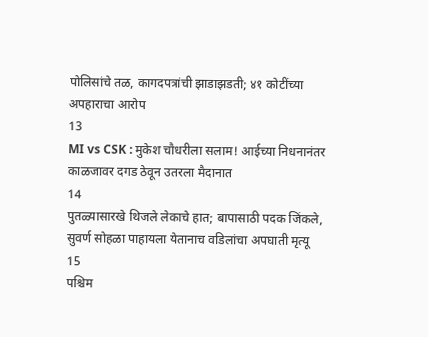पोलिसांचे तळ, कागदपत्रांची झाडाझडती; ४१ कोटींच्या अपहाराचा आरोप
13
MI vs CSK : मुकेश चौधरीला सलाम! आईच्या निधनानंतर काळजावर दगड ठेवून उतरला मैदानात
14
पुतळ्यासारखे थिजले लेकाचे हात; बापासाठी पदक जिंकले, सुवर्ण सोहळा पाहायला येतानाच वडिलांचा अपघाती मृत्यू
15
पश्चिम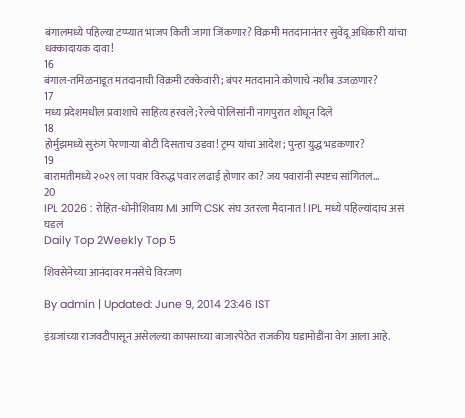बंगालमध्ये पहिल्या टप्प्यात भाजप किती जागा जिंकणार? विक्रमी मतदानानंतर सुवेंदू अधिकारी यांचा धक्कादायक दावा!
16
बंगाल-तमिळनाडूत मतदानाची विक्रमी टक्केवारी; बंपर मतदानाने कोणाचे नशीब उजळणार?
17
मध्य प्रदेशमधील प्रवाशाचे साहित्य हरवले; रेल्वे पोलिसांनी नागपुरात शोधून दिले
18
होर्मुझमध्ये सुरुंग पेरणाऱ्या बोटी दिसताच उडवा! ट्रम्प यांचा आदेश; पुन्हा युद्ध भडकणार?
19
बारामतीमध्ये २०२९ ला पवार विरुद्ध पवार लढाई होणार का? जय पवारांनी स्पष्टच सांगितलं...
20
IPL 2026 : रोहित-धोनीशिवाय MI आणि CSK संघ उतरला मैदानात! IPL मध्ये पहिल्यांदाच असं घडलं
Daily Top 2Weekly Top 5

शिवसेनेच्या आनंदावर मनसेचे विरजण

By admin | Updated: June 9, 2014 23:46 IST

इंग्रजांच्या राजवटीपासून असेलल्या कापसाच्या बाजारपेठेत राजकीय घडामोडींना वेग आला आहे.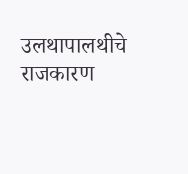उलथापालथीचे राजकारण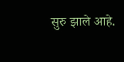सुरु झाले आहे.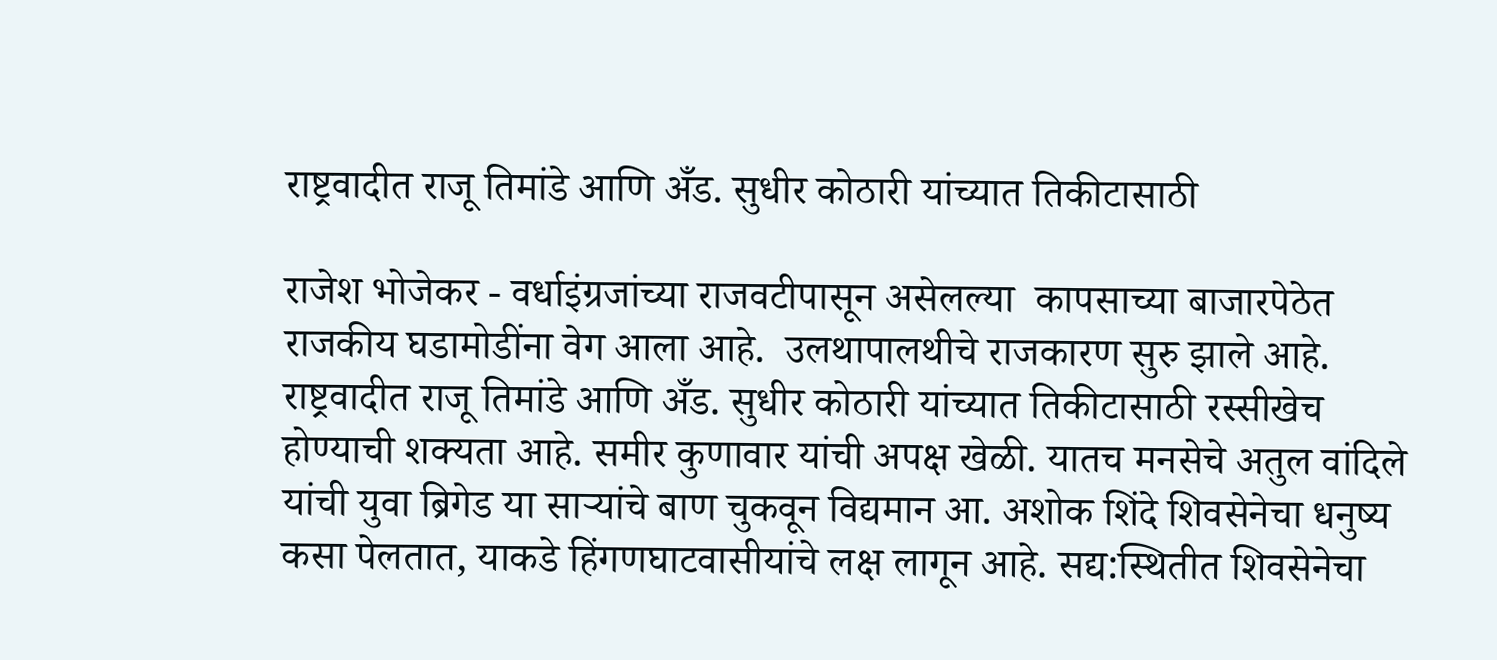राष्ट्रवादीत राजू तिमांडे आणि अँड. सुधीर कोठारी यांच्यात तिकीटासाठी

राजेश भोजेकर - वर्धाइंग्रजांच्या राजवटीपासून असेलल्या  कापसाच्या बाजारपेठेत राजकीय घडामोडींना वेग आला आहे.  उलथापालथीचे राजकारण सुरु झाले आहे. राष्ट्रवादीत राजू तिमांडे आणि अँड. सुधीर कोठारी यांच्यात तिकीटासाठी रस्सीखेच होण्याची शक्यता आहे. समीर कुणावार यांची अपक्ष खेळी. यातच मनसेचे अतुल वांदिले यांची युवा ब्रिगेड या सार्‍यांचे बाण चुकवून विद्यमान आ. अशोक शिंदे शिवसेनेचा धनुष्य कसा पेलतात, याकडे हिंगणघाटवासीयांचे लक्ष लागून आहे. सद्य:स्थितीत शिवसेनेचा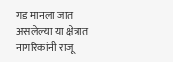गड मानला जात असलेल्या या क्षेत्रात नागरिकांनी राजू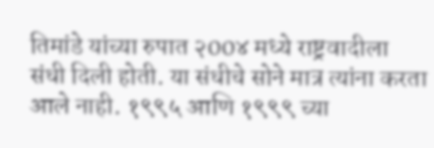तिमांडे यांच्या रुपात २00४ मध्ये राष्ट्रवादीला संधी दिली होती. या संधीचे सोने मात्र त्यांना करता आले नाही. १९९५ आणि १९९९ च्या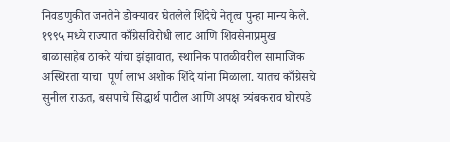निवडणुकीत जनतेने डोक्यावर घेतलेले शिंदेचे नेतृत्व पुन्हा मान्य केले. १९९५ मध्ये राज्यात काँग्रेसविरोधी लाट आणि शिवसेनाप्रमुख बाळासाहेब ठाकरे यांचा झंझावात, स्थानिक पातळीवरील सामाजिक अस्थिरता याचा  पूर्ण लाभ अशोक शिंदे यांना मिळाला. यातच काँग्रेसचे सुनील राऊत, बसपाचे सिद्धार्थ पाटील आणि अपक्ष त्र्यंबकराव घोरपडे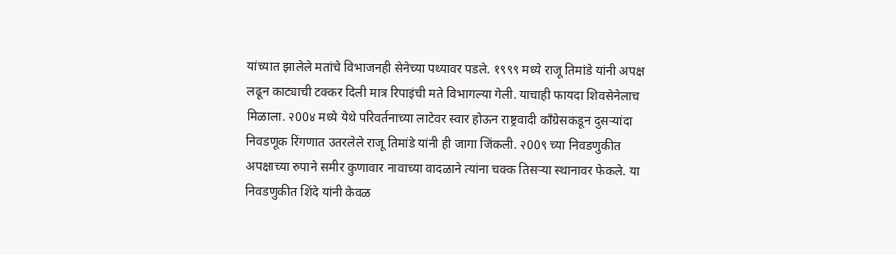यांच्यात झालेले मतांचे विभाजनही सेनेच्या पथ्यावर पडले. १९९९ मध्ये राजू तिमांडे यांनी अपक्ष लढून काट्याची टक्कर दिली मात्र रिपाइंची मते विभागल्या गेली. याचाही फायदा शिवसेनेलाच मिळाला. २00४ मध्ये येथे परिवर्तनाच्या लाटेवर स्वार होऊन राष्ट्रवादी काँग्रेसकडून दुसर्‍यांदा निवडणूक रिंगणात उतरलेले राजू तिमांडे यांनी ही जागा जिंकली. २00९ च्या निवडणुकीत अपक्षाच्या रुपाने समीर कुणावार नावाच्या वादळाने त्यांना चक्क तिसर्‍या स्थानावर फेकले. या निवडणुकीत शिंदे यांनी केवळ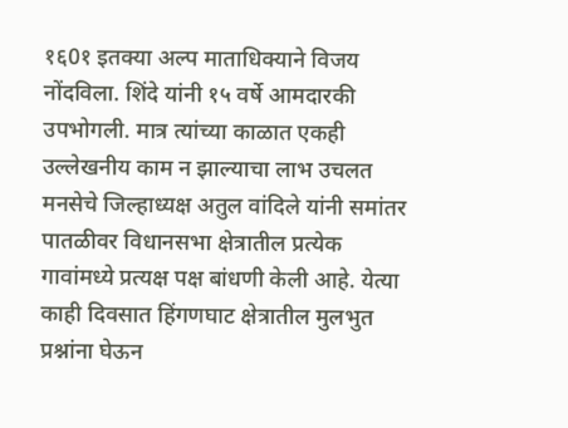१६0१ इतक्या अल्प माताधिक्याने विजय नोंदविला. शिंदे यांनी १५ वर्षे आमदारकी उपभोगली. मात्र त्यांच्या काळात एकही उल्लेखनीय काम न झाल्याचा लाभ उचलत मनसेचे जिल्हाध्यक्ष अतुल वांदिले यांनी समांतर पातळीवर विधानसभा क्षेत्रातील प्रत्येक गावांमध्ये प्रत्यक्ष पक्ष बांधणी केली आहे. येत्या काही दिवसात हिंगणघाट क्षेत्रातील मुलभुत प्रश्नांना घेऊन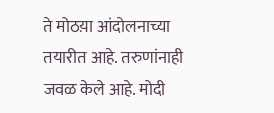ते मोठय़ा आंदोलनाच्या तयारीत आहे. तरुणांनाही जवळ केले आहे. मोदी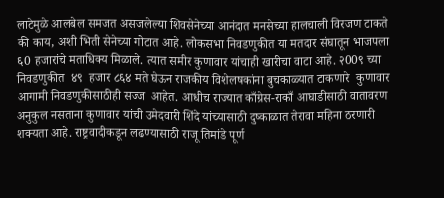लाटेमुळे आलबेल समजत असजलेल्या शिवसेनेच्या आनंदात मनसेच्या हालचाली विरजण टाकते की काय, अशी भिती सेनेच्या गोटात आहे. लोकसभा निवडणुकीत या मतदार संघातून भाजपला ६0 हजारांचे मताधिक्य मिळाले. त्यात समीर कुणावार यांचाही खारीचा वाटा आहे. २00९ च्या निवडणुकीत  ४९  हजार ८६४ मते घेऊन राजकीय विशेलषकांना बुचकाळ्यात टाकणारे  कुणावार आगामी निवडणुकीसाठीही सज्ज  आहेत. आधीच राज्यात काँग्रेस-राकाँ आघाडीसाठी वातावरण अनुकुल नसताना कुणावार यांची उमेदवारी शिंदे यांच्यासाठी दुष्काळात तेरावा महिना ठरणारी शक्यता आहे. राष्ट्रवादीकडून लढण्यासाठी राजू तिमांडे पूर्ण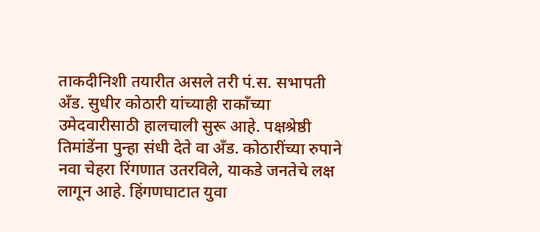ताकदीनिशी तयारीत असले तरी पं.स. सभापती अँड. सुधीर कोठारी यांच्याही राकाँच्या उमेदवारीसाठी हालचाली सुरू आहे. पक्षश्रेष्ठी तिमांडेंना पुन्हा संधी देते वा अँड. कोठारींच्या रुपाने नवा चेहरा रिंगणात उतरविले, याकडे जनतेचे लक्ष लागून आहे. हिंगणघाटात युवा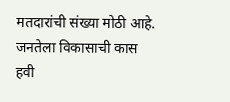मतदारांची संख्या मोठी आहे. जनतेला विकासाची कास हवी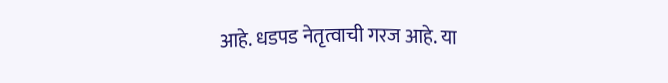आहे. धडपड नेतृत्वाची गरज आहे. या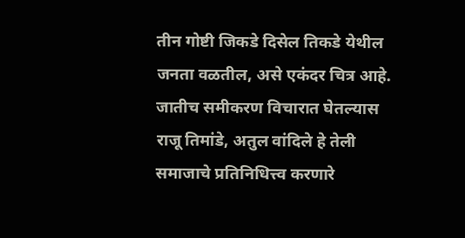तीन गोष्टी जिकडे दिसेल तिकडे येथील जनता वळतील, असे एकंदर चित्र आहे. जातीच समीकरण विचारात घेतल्यास राजू तिमांडे, अतुल वांदिले हे तेली समाजाचे प्रतिनिधित्त्व करणारे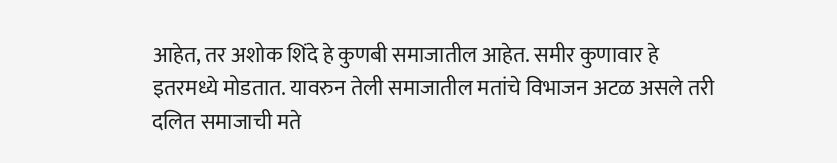आहेत, तर अशोक शिंदे हे कुणबी समाजातील आहेत. समीर कुणावार हे इतरमध्ये मोडतात. यावरुन तेली समाजातील मतांचे विभाजन अटळ असले तरी दलित समाजाची मते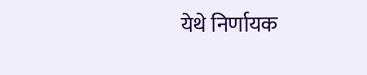येथे निर्णायक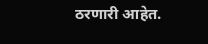ठरणारी आहेत.